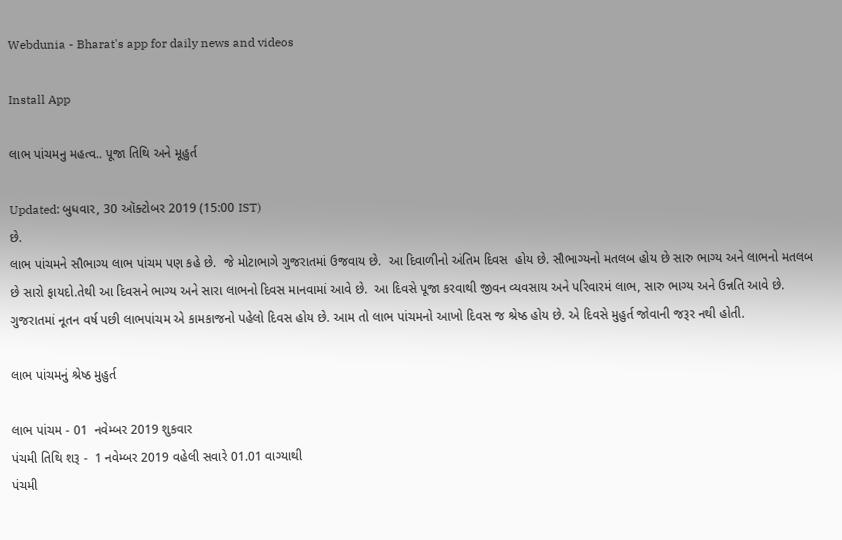Webdunia - Bharat's app for daily news and videos

Install App

લાભ પાંચમનુ મહત્વ.. પૂજા તિથિ અને મૂહુર્ત

Updated: બુધવાર, 30 ઑક્ટોબર 2019 (15:00 IST)
છે.
લાભ પાંચમને સૌભાગ્ય લાભ પાંચમ પણ કહે છે.  જે મોટાભાગે ગુજરાતમાં ઉજવાય છે.  આ દિવાળીનો અંતિમ દિવસ  હોય છે. સૌભાગ્યનો મતલબ હોય છે સારુ ભાગ્ય અને લાભનો મતલબ છે સારો ફાયદો.તેથી આ દિવસને ભાગ્ય અને સારા લાભનો દિવસ માનવામાં આવે છે.  આ દિવસે પૂજા કરવાથી જીવન વ્યવસાય અને પરિવારમં લાભ, સારુ ભાગ્ય અને ઉન્નતિ આવે છે.  ગુજરાતમાં નૂતન વર્ષ પછી લાભપાંચમ એ કામકાજનો પહેલો દિવસ હોય છે. આમ તો લાભ પાંચમનો આખો દિવસ જ શ્રેષ્ઠ હોય છે. એ દિવસે મુહુર્ત જોવાની જરૂર નથી હોતી.

લાભ પાંચમનું શ્રેષ્ઠ મુહુર્ત

લાભ પાંચમ - 01  નવેમ્બર 2019 શુકવાર
પંચમી તિથિ શરૂ -  1 નવેમ્બર 2019 વહેલી સવારે 01.01 વાગ્યાથી
પંચમી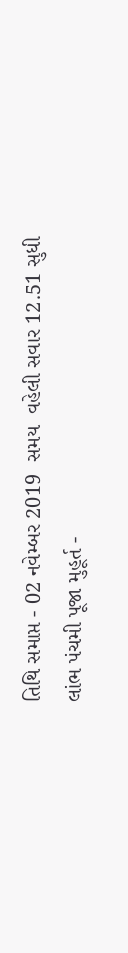તિથિ સમાપ્ત - 02 નવેમ્બર 2019  સમય  વહેલી સવાર 12.51 સુધી
લાંભ પંચમી પૂજા મુહૂર્ત -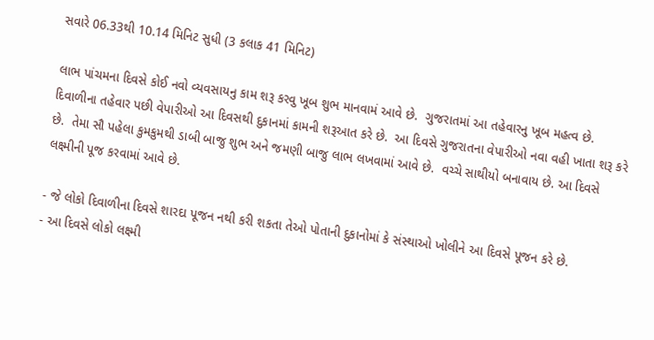સવારે 06.33થી 10.14 મિનિટ સુધી (3 કલાક 41 મિનિટ)

લાભ પાંચમના દિવસે કોઈ નવો વ્યવસાયનુ કામ શરૂ કરવુ ખૂબ શુભ માનવામં આવે છે.  ગુજરાતમાં આ તહેવારનુ ખૂબ મહત્વ છે.  દિવાળીના તહેવાર પછી વેપારીઓ આ દિવસથી દુકાનમાં કામની શરૂઆત કરે છે.  આ દિવસે ગુજરાતના વેપારીઓ નવા વહી ખાતા શરૂ કરે છે.  તેમા સૌ પહેલા કુમકુમથી ડાબી બાજુ શુભ અને જમણી બાજુ લાભ લખવામાં આવે છે.  વચ્ચે સાથીયો બનાવાય છે. આ દિવસે લક્ષ્મીની પૂજ કરવામાં આવે છે.

- જે લોકો દિવાળીના દિવસે શારદા પૂજન નથી કરી શકતા તેઓ પોતાની દુકાનોમાં કે સંસ્થાઓ ખોલીને આ દિવસે પૂજન કરે છે.
- આ દિવસે લોકો લક્ષ્મી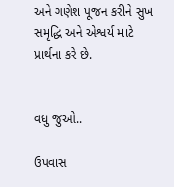અને ગણેશ પૂજન કરીને સુખ સમૃદ્ધિ અને એશ્વર્ય માટે પ્રાર્થના કરે છે.


વધુ જુઓ..

ઉપવાસ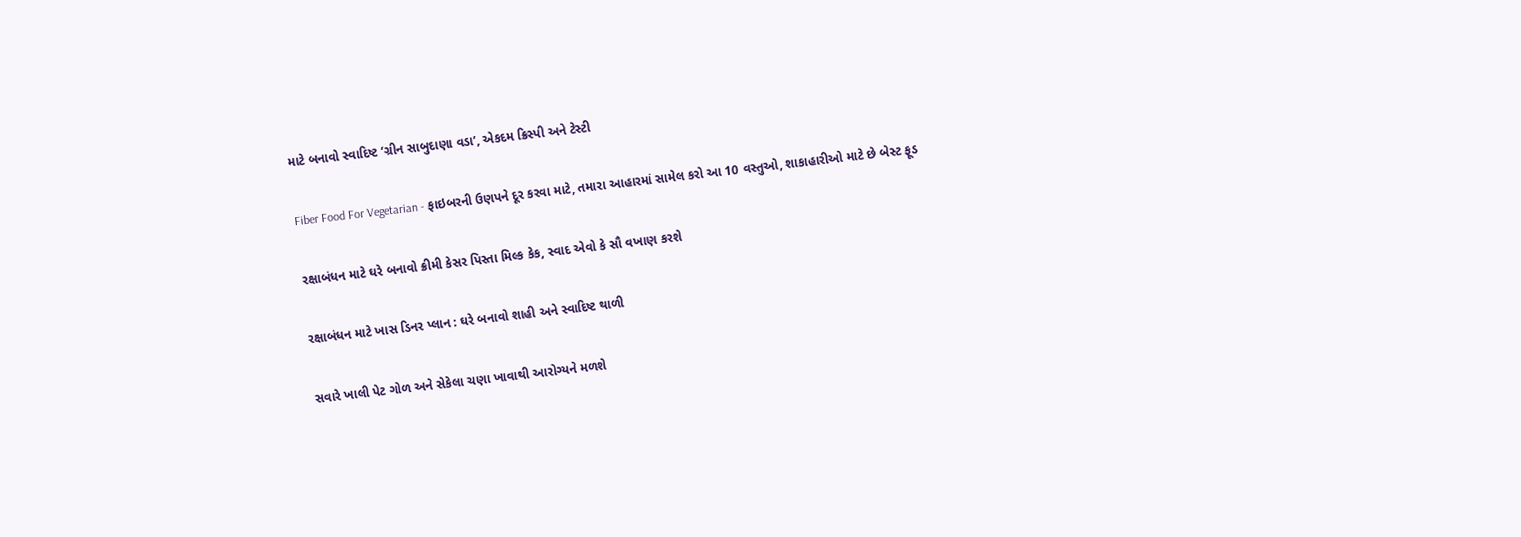માટે બનાવો સ્વાદિષ્ટ ‘ગ્રીન સાબુદાણા વડા’, એકદમ ક્રિસ્પી અને ટેસ્ટી

Fiber Food For Vegetarian - ફાઇબરની ઉણપને દૂર કરવા માટે, તમારા આહારમાં સામેલ કરો આ 10 વસ્તુઓ, શાકાહારીઓ માટે છે બેસ્ટ ફૂડ

રક્ષાબંધન માટે ઘરે બનાવો ક્રીમી કેસર પિસ્તા મિલ્ક કેક, સ્વાદ એવો કે સૌ વખાણ કરશે

રક્ષાબંધન માટે ખાસ ડિનર પ્લાન : ઘરે બનાવો શાહી અને સ્વાદિષ્ટ થાળી

સવારે ખાલી પેટ ગોળ અને સેકેલા ચણા ખાવાથી આરોગ્યને મળશે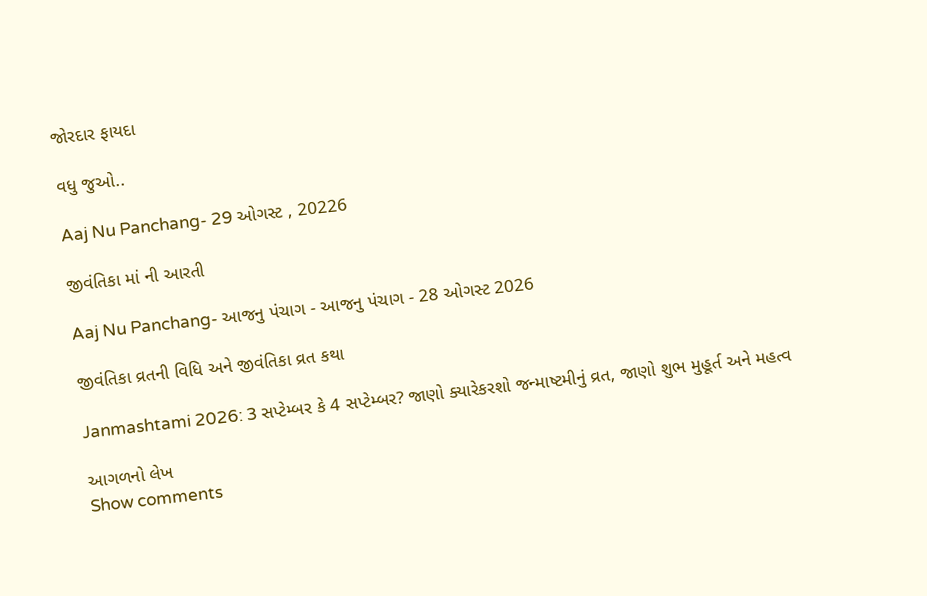જોરદાર ફાયદા

વધુ જુઓ..

Aaj Nu Panchang- 29 ઓગસ્ટ , 20226

જીવંતિકા માં ની આરતી

Aaj Nu Panchang- આજનુ પંચાગ - આજનુ પંચાગ - 28 ઓગસ્ટ 2026

જીવંતિકા વ્રતની વિધિ અને જીવંતિકા વ્રત કથા

Janmashtami 2026: 3 સપ્ટેમ્બર કે 4 સપ્ટેમ્બર? જાણો ક્યારેકરશો જન્માષ્ટમીનું વ્રત, જાણો શુભ મુહૂર્ત અને મહત્વ

આગળનો લેખ
Show comments